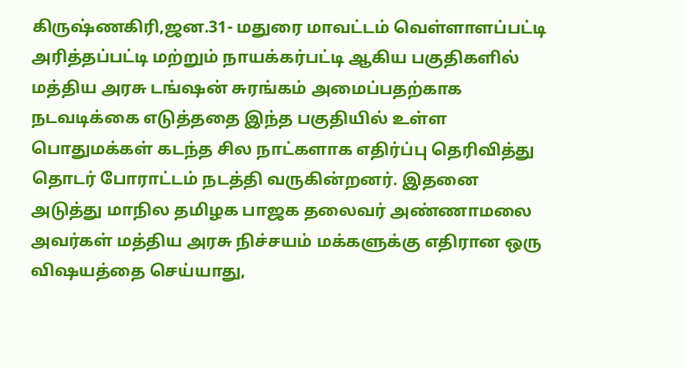கிருஷ்ணகிரி,ஜன.31- மதுரை மாவட்டம் வெள்ளாளப்பட்டி அரித்தப்பட்டி மற்றும் நாயக்கர்பட்டி ஆகிய பகுதிகளில் மத்திய அரசு டங்ஷன் சுரங்கம் அமைப்பதற்காக நடவடிக்கை எடுத்ததை இந்த பகுதியில் உள்ள பொதுமக்கள் கடந்த சில நாட்களாக எதிர்ப்பு தெரிவித்து தொடர் போராட்டம் நடத்தி வருகின்றனர். இதனை அடுத்து மாநில தமிழக பாஜக தலைவர் அண்ணாமலை அவர்கள் மத்திய அரசு நிச்சயம் மக்களுக்கு எதிரான ஒரு விஷயத்தை செய்யாது,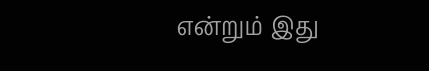என்றும் இது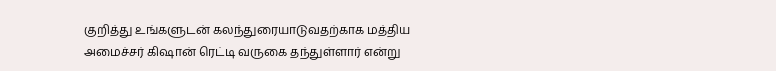குறித்து உங்களுடன் கலந்துரையாடுவதற்காக மத்திய அமைச்சர் கிஷான் ரெட்டி வருகை தந்துள்ளார் என்று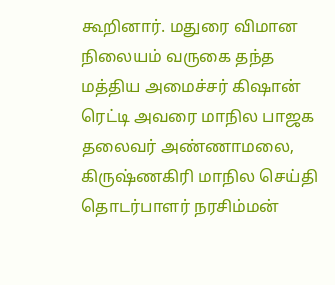கூறினார். மதுரை விமான நிலையம் வருகை தந்த மத்திய அமைச்சர் கிஷான் ரெட்டி அவரை மாநில பாஜக தலைவர் அண்ணாமலை, கிருஷ்ணகிரி மாநில செய்தி தொடர்பாளர் நரசிம்மன்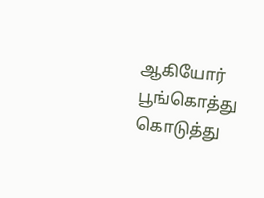ஆகியோர் பூங்கொத்து கொடுத்து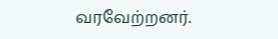வரவேற்றனர்.